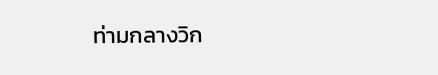ท่ามกลางวิก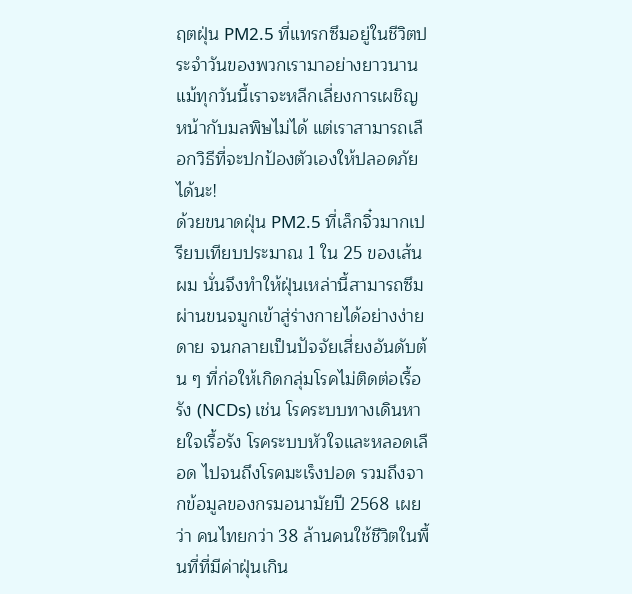ฤตฝุ่น PM2.5 ที่แทรกซึมอยู่ในชีวิตประจำวันของพวกเรามาอย่างยาวนาน แม้ทุกวันนี้เราจะหลีกเลี่ยงการเผชิญหน้ากับมลพิษไม่ได้ แต่เราสามารถเลือกวิธีที่จะปกป้องตัวเองให้ปลอดภัยได้นะ!
ด้วยขนาดฝุ่น PM2.5 ที่เล็กจิ๋วมากเปรียบเทียบประมาณ 1 ใน 25 ของเส้นผม นั่นจึงทำให้ฝุ่นเหล่านี้สามารถซึมผ่านขนจมูกเข้าสู่ร่างกายได้อย่างง่ายดาย จนกลายเป็นปัจจัยเสี่ยงอันดับต้น ๆ ที่ก่อให้เกิดกลุ่มโรคไม่ติดต่อเรื้อรัง (NCDs) เช่น โรคระบบทางเดินหายใจเรื้อรัง โรคระบบหัวใจและหลอดเลือด ไปจนถึงโรคมะเร็งปอด รวมถึงจากข้อมูลของกรมอนามัยปี 2568 เผยว่า คนไทยกว่า 38 ล้านคนใช้ชีวิตในพื้นที่ที่มีค่าฝุ่นเกิน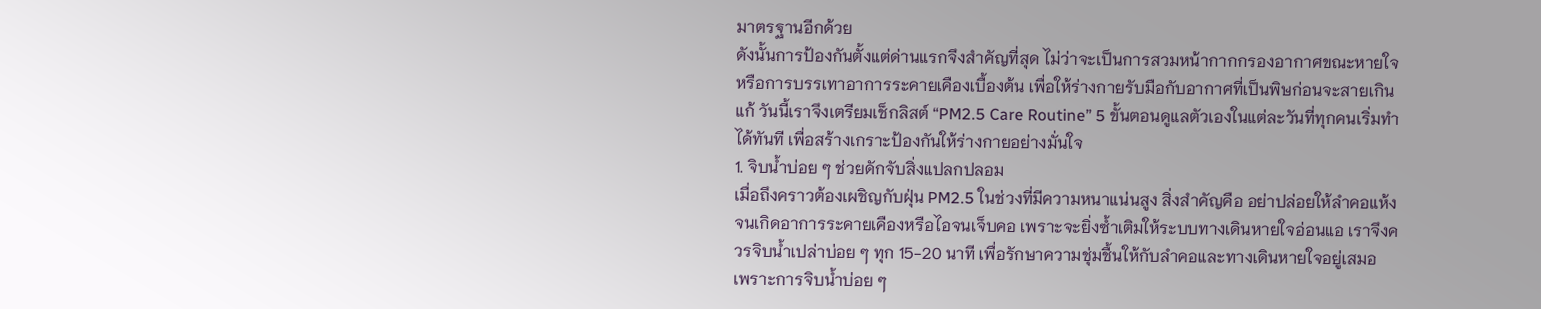มาตรฐานอีกด้วย
ดังนั้นการป้องกันตั้งแต่ด่านแรกจึงสำคัญที่สุด ไม่ว่าจะเป็นการสวมหน้ากากกรองอากาศขณะหายใจ หรือการบรรเทาอาการระคายเคืองเบื้องต้น เพื่อให้ร่างกายรับมือกับอากาศที่เป็นพิษก่อนจะสายเกินแก้ วันนี้เราจึงเตรียมเช็กลิสต์ “PM2.5 Care Routine” 5 ขั้นตอนดูแลตัวเองในแต่ละวันที่ทุกคนเริ่มทำได้ทันที เพื่อสร้างเกราะป้องกันให้ร่างกายอย่างมั่นใจ
1. จิบน้ำบ่อย ๆ ช่วยดักจับสิ่งแปลกปลอม
เมื่อถึงคราวต้องเผชิญกับฝุ่น PM2.5 ในช่วงที่มีความหนาแน่นสูง สิ่งสำคัญคือ อย่าปล่อยให้ลำคอแห้งจนเกิดอาการระคายเคืองหรือไอจนเจ็บคอ เพราะจะยิ่งซ้ำเติมให้ระบบทางเดินหายใจอ่อนแอ เราจึงควรจิบน้ำเปล่าบ่อย ๆ ทุก 15-20 นาที เพื่อรักษาความชุ่มชื้นให้กับลำคอและทางเดินหายใจอยู่เสมอ
เพราะการจิบน้ำบ่อย ๆ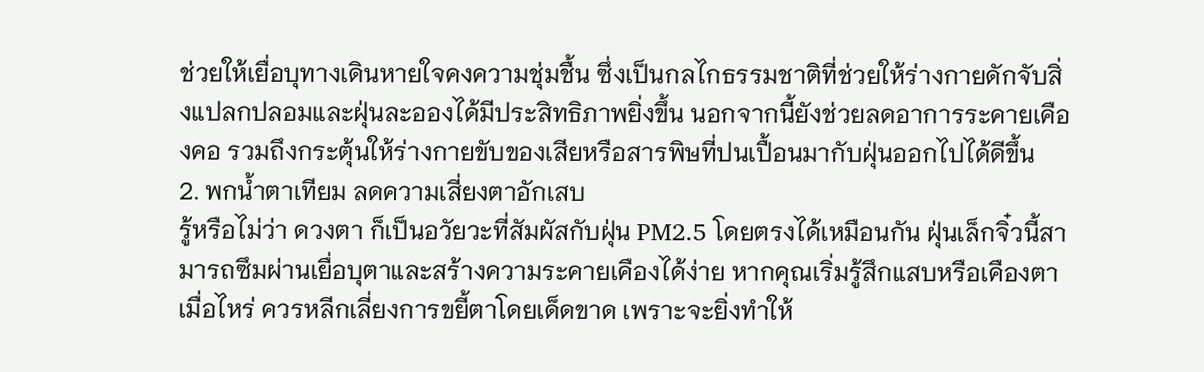ช่วยให้เยื่อบุทางเดินหายใจคงความชุ่มชื้น ซึ่งเป็นกลไกธรรมชาติที่ช่วยให้ร่างกายดักจับสิ่งแปลกปลอมและฝุ่นละอองได้มีประสิทธิภาพยิ่งขึ้น นอกจากนี้ยังช่วยลดอาการระคายเคืองคอ รวมถึงกระตุ้นให้ร่างกายขับของเสียหรือสารพิษที่ปนเปื้อนมากับฝุ่นออกไปได้ดีขึ้น
2. พกน้ำตาเทียม ลดความเสี่ยงตาอักเสบ
รู้หรือไม่ว่า ดวงตา ก็เป็นอวัยวะที่สัมผัสกับฝุ่น PM2.5 โดยตรงได้เหมือนกัน ฝุ่นเล็กจิ๋วนี้สามารถซึมผ่านเยื่อบุตาและสร้างความระคายเคืองได้ง่าย หากคุณเริ่มรู้สึกแสบหรือเคืองตาเมื่อไหร่ ควรหลีกเลี่ยงการขยี้ตาโดยเด็ดขาด เพราะจะยิ่งทำให้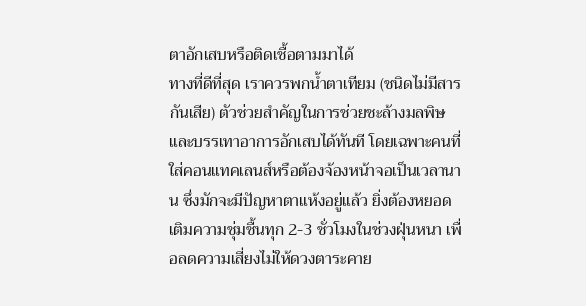ตาอักเสบหรือติดเชื้อตามมาได้
ทางที่ดีที่สุด เราควรพกน้ำตาเทียม (ชนิดไม่มีสารกันเสีย) ตัวช่วยสำคัญในการช่วยชะล้างมลพิษและบรรเทาอาการอักเสบได้ทันที โดยเฉพาะคนที่ใส่คอนแทคเลนส์หรือต้องจ้องหน้าจอเป็นเวลานาน ซึ่งมักจะมีปัญหาตาแห้งอยู่แล้ว ยิ่งต้องหยอดเติมความชุ่มชื้นทุก 2-3 ชั่วโมงในช่วงฝุ่นหนา เพื่อลดความเสี่ยงไม่ให้ดวงตาระคาย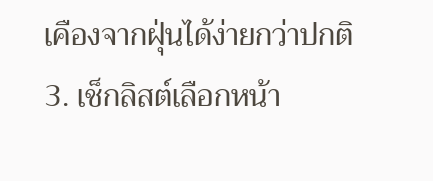เคืองจากฝุ่นได้ง่ายกว่าปกติ
3. เช็กลิสต์เลือกหน้า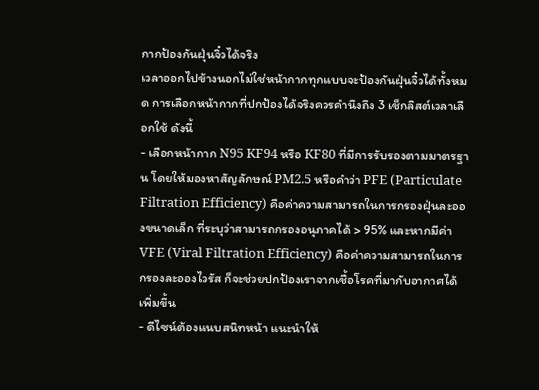กากป้องกันฝุ่นจิ๋วได้จริง
เวลาออกไปข้างนอกไม่ใช่หน้ากากทุกแบบจะป้องกันฝุ่นจิ๋วได้ทั้งหมด การเลือกหน้ากากที่ปกป้องได้จริงควรคำนึงถึง 3 เช็กลิสต์เวลาเลือกใช้ ดังนี้
- เลือกหน้ากาก N95 KF94 หรือ KF80 ที่มีการรับรองตามมาตรฐาน โดยให้มองหาสัญลักษณ์ PM2.5 หรือคำว่า PFE (Particulate Filtration Efficiency) คือค่าความสามารถในการกรองฝุ่นละอองขนาดเล็ก ที่ระบุว่าสามารถกรองอนุภาคได้ > 95% และหากมีค่า VFE (Viral Filtration Efficiency) คือค่าความสามารถในการกรองละอองไวรัส ก็จะช่วยปกป้องเราจากเชื้อโรคที่มากับอากาศได้เพิ่มขึ้น
- ดีไซน์ต้องแนบสนิทหน้า แนะนำให้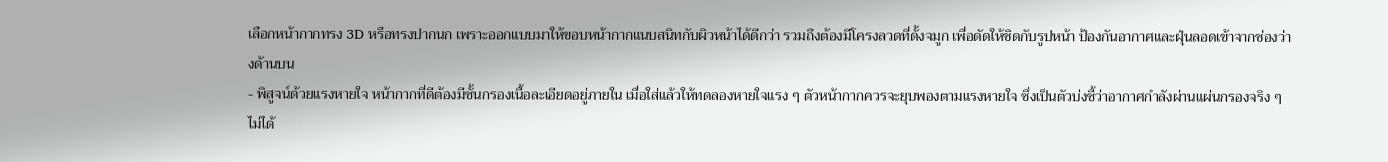เลือกหน้ากากทรง 3D หรือทรงปากนก เพราะออกแบบมาให้ขอบหน้ากากแนบสนิทกับผิวหน้าได้ดีกว่า รวมถึงต้องมีโครงลวดที่ดั้งจมูก เพื่อดัดให้ชิดกับรูปหน้า ป้องกันอากาศและฝุ่นลอดเข้าจากช่องว่างด้านบน
- พิสูจน์ด้วยแรงหายใจ หน้ากากที่ดีต้องมีชั้นกรองเนื้อละเอียดอยู่ภายใน เมื่อใส่แล้วให้ทดลองหายใจแรง ๆ ตัวหน้ากากควรจะยุบพองตามแรงหายใจ ซึ่งเป็นตัวบ่งชี้ว่าอากาศกำลังผ่านแผ่นกรองจริง ๆ ไม่ได้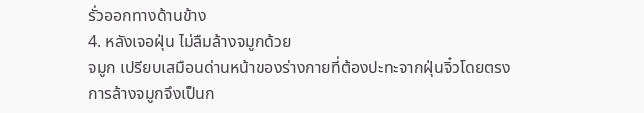รั่วออกทางด้านข้าง
4. หลังเจอฝุ่น ไม่ลืมล้างจมูกด้วย
จมูก เปรียบเสมือนด่านหน้าของร่างกายที่ต้องปะทะจากฝุ่นจิ๋วโดยตรง การล้างจมูกจึงเป็นก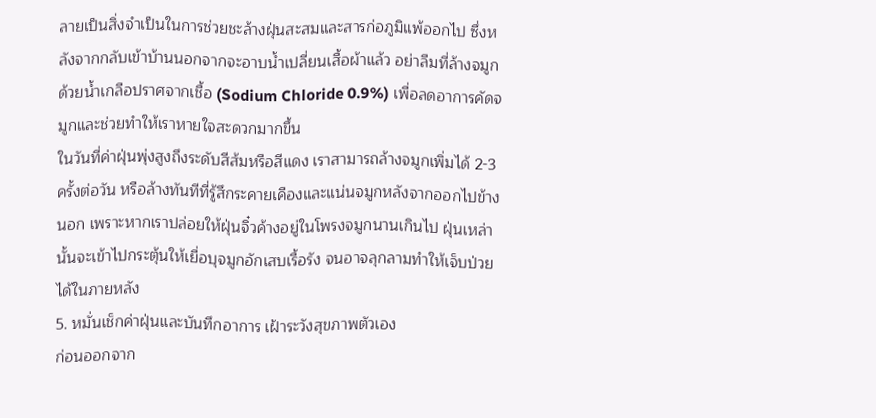ลายเป็นสิ่งจำเป็นในการช่วยชะล้างฝุ่นสะสมและสารก่อภูมิแพ้ออกไป ซึ่งหลังจากกลับเข้าบ้านนอกจากจะอาบน้ำเปลี่ยนเสื้อผ้าแล้ว อย่าลืมที่ล้างจมูกด้วยน้ำเกลือปราศจากเชื้อ (Sodium Chloride 0.9%) เพื่อลดอาการคัดจมูกและช่วยทำให้เราหายใจสะดวกมากขึ้น
ในวันที่ค่าฝุ่นพุ่งสูงถึงระดับสีส้มหรือสีแดง เราสามารถล้างจมูกเพิ่มได้ 2-3 ครั้งต่อวัน หรือล้างทันทีที่รู้สึกระคายเคืองและแน่นจมูกหลังจากออกไปข้างนอก เพราะหากเราปล่อยให้ฝุ่นจิ๋วค้างอยู่ในโพรงจมูกนานเกินไป ฝุ่นเหล่านั้นจะเข้าไปกระตุ้นให้เยื่อบุจมูกอักเสบเรื้อรัง จนอาจลุกลามทำให้เจ็บป่วยได้ในภายหลัง
5. หมั่นเช็กค่าฝุ่นและบันทึกอาการ เฝ้าระวังสุขภาพตัวเอง
ก่อนออกจาก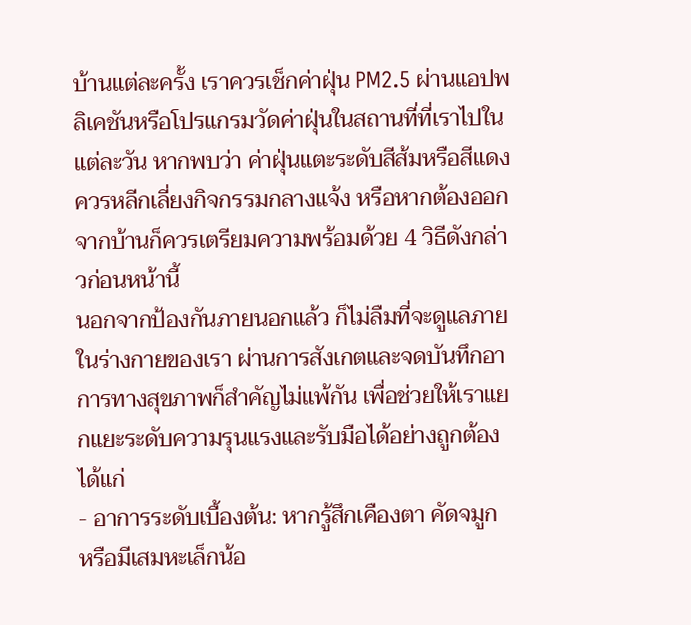บ้านแต่ละครั้ง เราควรเช็กค่าฝุ่น PM2.5 ผ่านแอปพลิเคชันหรือโปรแกรมวัดค่าฝุ่นในสถานที่ที่เราไปในแต่ละวัน หากพบว่า ค่าฝุ่นแตะระดับสีส้มหรือสีแดง ควรหลีกเลี่ยงกิจกรรมกลางแจ้ง หรือหากต้องออกจากบ้านก็ควรเตรียมความพร้อมด้วย 4 วิธีดังกล่าวก่อนหน้านี้
นอกจากป้องกันภายนอกแล้ว ก็ไม่ลืมที่จะดูแลภายในร่างกายของเรา ผ่านการสังเกตและจดบันทึกอาการทางสุขภาพก็สำคัญไม่แพ้กัน เพื่อช่วยให้เราแยกแยะระดับความรุนแรงและรับมือได้อย่างถูกต้อง ได้แก่
- อาการระดับเบื้องต้น: หากรู้สึกเคืองตา คัดจมูก หรือมีเสมหะเล็กน้อ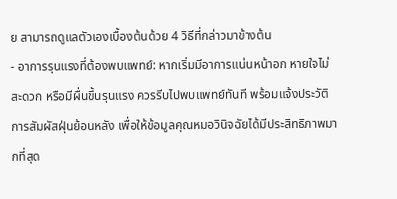ย สามารถดูแลตัวเองเบื้องต้นด้วย 4 วิธีที่กล่าวมาข้างต้น
- อาการรุนแรงที่ต้องพบแพทย์: หากเริ่มมีอาการแน่นหน้าอก หายใจไม่สะดวก หรือมีผื่นขึ้นรุนแรง ควรรีบไปพบแพทย์ทันที พร้อมแจ้งประวัติการสัมผัสฝุ่นย้อนหลัง เพื่อให้ข้อมูลคุณหมอวินิจฉัยได้มีประสิทธิภาพมากที่สุด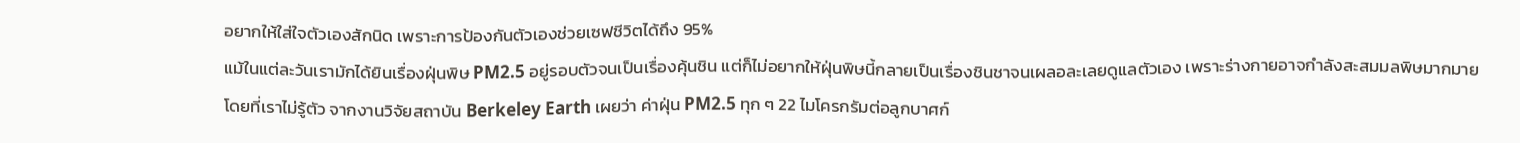อยากให้ใส่ใจตัวเองสักนิด เพราะการป้องกันตัวเองช่วยเซฟชีวิตได้ถึง 95%
แม้ในแต่ละวันเรามักได้ยินเรื่องฝุ่นพิษ PM2.5 อยู่รอบตัวจนเป็นเรื่องคุ้นชิน แต่ก็ไม่อยากให้ฝุ่นพิษนี้กลายเป็นเรื่องชินชาจนเผลอละเลยดูแลตัวเอง เพราะร่างกายอาจกำลังสะสมมลพิษมากมายโดยที่เราไม่รู้ตัว จากงานวิจัยสถาบัน Berkeley Earth เผยว่า ค่าฝุ่น PM2.5 ทุก ๆ 22 ไมโครกรัมต่อลูกบาศก์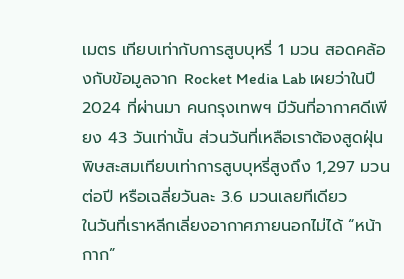เมตร เทียบเท่ากับการสูบบุหรี่ 1 มวน สอดคล้องกับข้อมูลจาก Rocket Media Lab เผยว่าในปี 2024 ที่ผ่านมา คนกรุงเทพฯ มีวันที่อากาศดีเพียง 43 วันเท่านั้น ส่วนวันที่เหลือเราต้องสูดฝุ่นพิษสะสมเทียบเท่าการสูบบุหรี่สูงถึง 1,297 มวนต่อปี หรือเฉลี่ยวันละ 3.6 มวนเลยทีเดียว
ในวันที่เราหลีกเลี่ยงอากาศภายนอกไม่ได้ “หน้ากาก”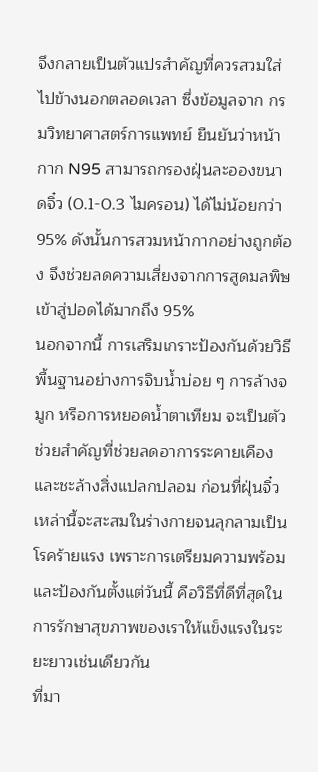จึงกลายเป็นตัวแปรสำคัญที่ควรสวมใส่ไปข้างนอกตลอดเวลา ซึ่งข้อมูลจาก กรมวิทยาศาสตร์การแพทย์ ยืนยันว่าหน้ากาก N95 สามารถกรองฝุ่นละอองขนาดจิ๋ว (0.1-0.3 ไมครอน) ได้ไม่น้อยกว่า 95% ดังนั้นการสวมหน้ากากอย่างถูกต้อง จึงช่วยลดความเสี่ยงจากการสูดมลพิษเข้าสู่ปอดได้มากถึง 95%
นอกจากนี้ การเสริมเกราะป้องกันด้วยวิธีพื้นฐานอย่างการจิบน้ำบ่อย ๆ การล้างจมูก หรือการหยอดน้ำตาเทียม จะเป็นตัวช่วยสำคัญที่ช่วยลดอาการระคายเคืองและชะล้างสิ่งแปลกปลอม ก่อนที่ฝุ่นจิ๋วเหล่านี้จะสะสมในร่างกายจนลุกลามเป็นโรคร้ายแรง เพราะการเตรียมความพร้อมและป้องกันตั้งแต่วันนี้ คือวิธีที่ดีที่สุดในการรักษาสุขภาพของเราให้แข็งแรงในระยะยาวเช่นเดียวกัน
ที่มา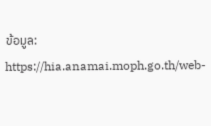ข้อมูล:
https://hia.anamai.moph.go.th/web-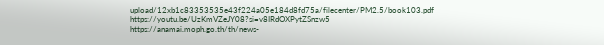upload/12xb1c83353535e43f224a05e184d8fd75a/filecenter/PM2.5/book103.pdf
https://youtu.be/UzKmVZeJY08?si=v8IRdOXPytZSnzw5
https://anamai.moph.go.th/th/news-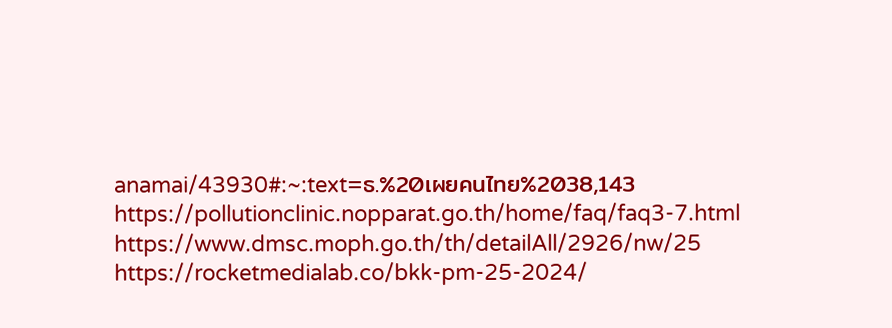anamai/43930#:~:text=ธ.%20เผยคนไทย%2038,143
https://pollutionclinic.nopparat.go.th/home/faq/faq3-7.html
https://www.dmsc.moph.go.th/th/detailAll/2926/nw/25
https://rocketmedialab.co/bkk-pm-25-2024/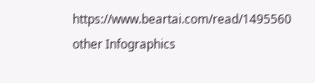https://www.beartai.com/read/1495560
other Infographics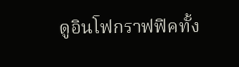ดูอินโฟกราฟฟิคทั้ง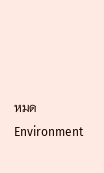หมดEnvironment